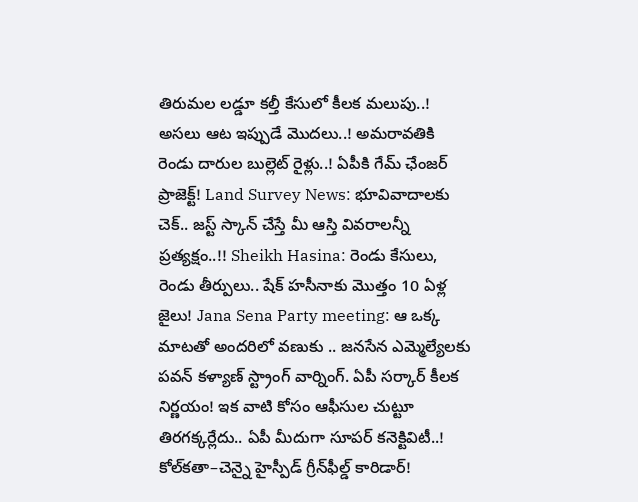తిరుమల లడ్డూ కల్తీ కేసులో కీలక మలుపు..! అసలు ఆట ఇప్పుడే మొదలు..! అమరావతికి రెండు దారుల బుల్లెట్ రైళ్లు..! ఏపీకి గేమ్ ఛేంజర్ ప్రాజెక్ట్! Land Survey News: భూవివాదాలకు చెక్.. జస్ట్ స్కాన్ చేస్తే మీ ఆస్తి వివరాలన్నీ ప్రత్యక్షం..!! Sheikh Hasina: రెండు కేసులు, రెండు తీర్పులు.. షేక్ హసీనాకు మొత్తం 10 ఏళ్ల జైలు! Jana Sena Party meeting: ఆ ఒక్క మాటతో అందరిలో వణుకు .. జనసేన ఎమ్మెల్యేలకు పవన్ కళ్యాణ్ స్ట్రాంగ్ వార్నింగ్. ఏపీ సర్కార్ కీలక నిర్ణయం! ఇక వాటి కోసం ఆఫీసుల చుట్టూ తిరగక్కర్లేదు.. ఏపీ మీదుగా సూపర్ కనెక్టివిటీ..! కోల్‌కతా–చెన్నై హైస్పీడ్ గ్రీన్‌ఫీల్డ్ కారిడార్!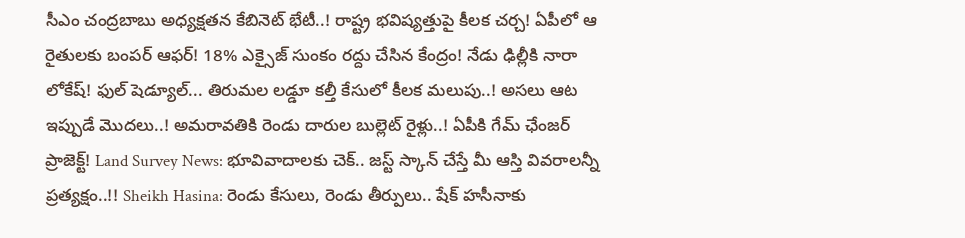సీఎం చంద్రబాబు అధ్యక్షతన కేబినెట్ భేటీ..! రాష్ట్ర భవిష్యత్తుపై కీలక చర్చ! ఏపీలో ఆ రైతులకు బంపర్ ఆఫర్! 18% ఎక్సైజ్ సుంకం రద్దు చేసిన కేంద్రం! నేడు ఢిల్లీకి నారా లోకేష్! ఫుల్ షెడ్యూల్... తిరుమల లడ్డూ కల్తీ కేసులో కీలక మలుపు..! అసలు ఆట ఇప్పుడే మొదలు..! అమరావతికి రెండు దారుల బుల్లెట్ రైళ్లు..! ఏపీకి గేమ్ ఛేంజర్ ప్రాజెక్ట్! Land Survey News: భూవివాదాలకు చెక్.. జస్ట్ స్కాన్ చేస్తే మీ ఆస్తి వివరాలన్నీ ప్రత్యక్షం..!! Sheikh Hasina: రెండు కేసులు, రెండు తీర్పులు.. షేక్ హసీనాకు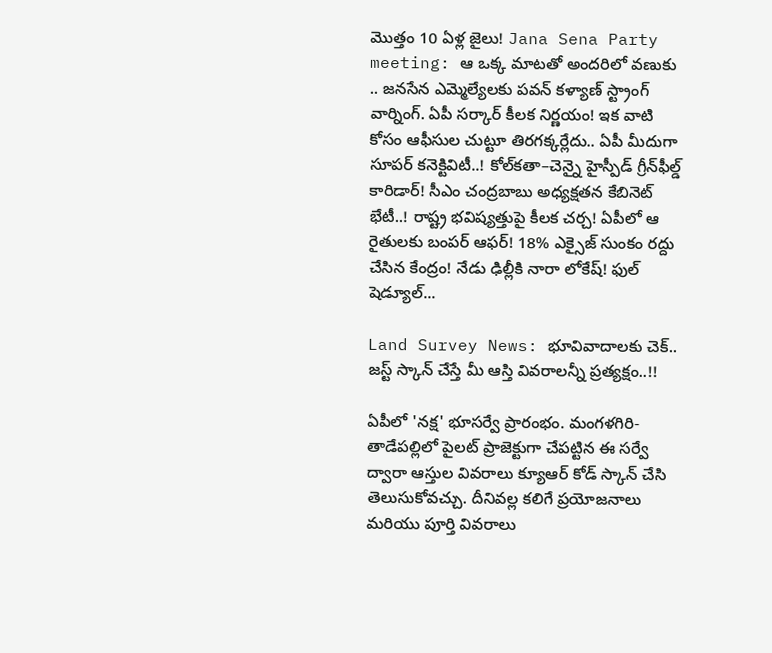మొత్తం 10 ఏళ్ల జైలు! Jana Sena Party meeting: ఆ ఒక్క మాటతో అందరిలో వణుకు .. జనసేన ఎమ్మెల్యేలకు పవన్ కళ్యాణ్ స్ట్రాంగ్ వార్నింగ్. ఏపీ సర్కార్ కీలక నిర్ణయం! ఇక వాటి కోసం ఆఫీసుల చుట్టూ తిరగక్కర్లేదు.. ఏపీ మీదుగా సూపర్ కనెక్టివిటీ..! కోల్‌కతా–చెన్నై హైస్పీడ్ గ్రీన్‌ఫీల్డ్ కారిడార్! సీఎం చంద్రబాబు అధ్యక్షతన కేబినెట్ భేటీ..! రాష్ట్ర భవిష్యత్తుపై కీలక చర్చ! ఏపీలో ఆ రైతులకు బంపర్ ఆఫర్! 18% ఎక్సైజ్ సుంకం రద్దు చేసిన కేంద్రం! నేడు ఢిల్లీకి నారా లోకేష్! ఫుల్ షెడ్యూల్...

Land Survey News: భూవివాదాలకు చెక్.. జస్ట్ స్కాన్ చేస్తే మీ ఆస్తి వివరాలన్నీ ప్రత్యక్షం..!!

ఏపీలో 'నక్ష' భూసర్వే ప్రారంభం. మంగళగిరి-తాడేపల్లిలో పైలట్ ప్రాజెక్టుగా చేపట్టిన ఈ సర్వే ద్వారా ఆస్తుల వివరాలు క్యూఆర్ కోడ్ స్కాన్ చేసి తెలుసుకోవచ్చు. దీనివల్ల కలిగే ప్రయోజనాలు మరియు పూర్తి వివరాలు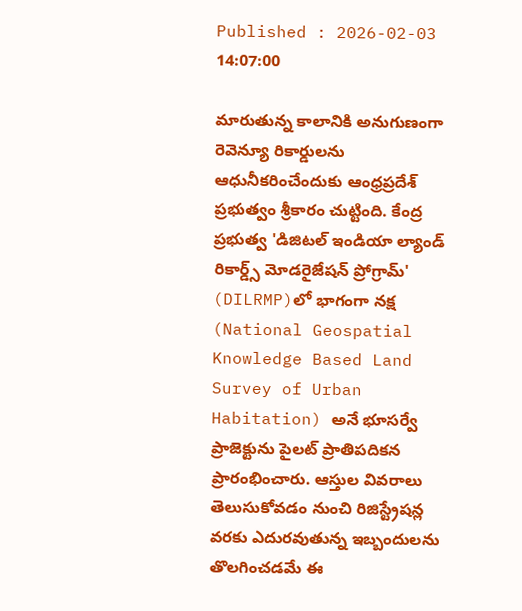Published : 2026-02-03 14:07:00

మారుతున్న కాలానికి అనుగుణంగా రెవెన్యూ రికార్డులను ఆధునీకరించేందుకు ఆంధ్రప్రదేశ్ ప్రభుత్వం శ్రీకారం చుట్టింది. కేంద్ర ప్రభుత్వ 'డిజిటల్ ఇండియా ల్యాండ్ రికార్డ్స్ మోడరైజేషన్ ప్రోగ్రామ్' (DILRMP)లో భాగంగా నక్ష (National Geospatial Knowledge Based Land Survey of Urban Habitation) అనే భూసర్వే ప్రాజెక్టును పైలట్ ప్రాతిపదికన ప్రారంభించారు. ఆస్తుల వివరాలు తెలుసుకోవడం నుంచి రిజిస్ట్రేషన్ల వరకు ఎదురవుతున్న ఇబ్బందులను తొలగించడమే ఈ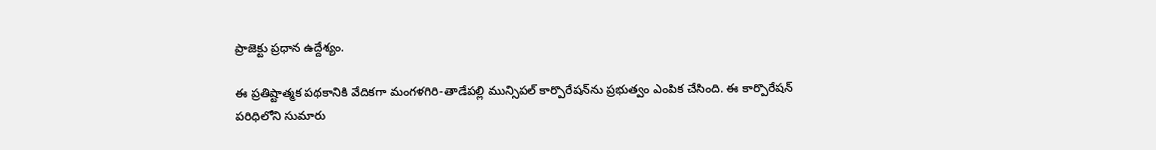ప్రాజెక్టు ప్రధాన ఉద్దేశ్యం.

ఈ ప్రతిష్టాత్మక పథకానికి వేదికగా మంగళగిరి-తాడేపల్లి మున్సిపల్ కార్పొరేషన్‌ను ప్రభుత్వం ఎంపిక చేసింది. ఈ కార్పొరేషన్ పరిధిలోని సుమారు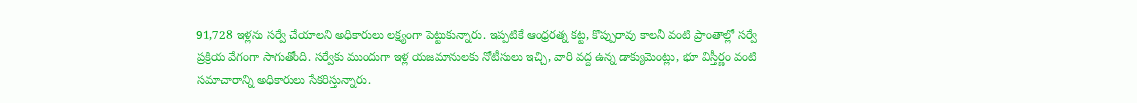91,728 ఇళ్లను సర్వే చేయాలని అధికారులు లక్ష్యంగా పెట్టుకున్నారు. ఇప్పటికే ఆంధ్రరత్న కట్ట, కొప్పురావు కాలనీ వంటి ప్రాంతాల్లో సర్వే ప్రక్రియ వేగంగా సాగుతోంది. సర్వేకు ముందుగా ఇళ్ల యజమానులకు నోటీసులు ఇచ్చి, వారి వద్ద ఉన్న డాక్యుమెంట్లు, భూ విస్తీర్ణం వంటి సమాచారాన్ని అధికారులు సేకరిస్తున్నారు.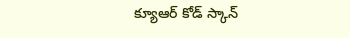క్యూఆర్ కోడ్ స్కాన్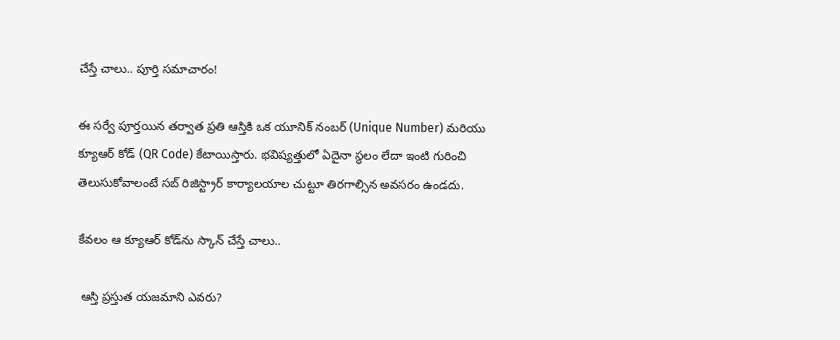చేస్తే చాలు.. పూర్తి సమాచారం!

ఈ సర్వే పూర్తయిన తర్వాత ప్రతి ఆస్తికి ఒక యూనిక్ నంబర్ (Unique Number) మరియు క్యూఆర్ కోడ్ (QR Code) కేటాయిస్తారు. భవిష్యత్తులో ఏదైనా స్థలం లేదా ఇంటి గురించి తెలుసుకోవాలంటే సబ్ రిజిస్ట్రార్ కార్యాలయాల చుట్టూ తిరగాల్సిన అవసరం ఉండదు.

కేవలం ఆ క్యూఆర్ కోడ్‌ను స్కాన్ చేస్తే చాలు..

 ఆస్తి ప్రస్తుత యజమాని ఎవరు?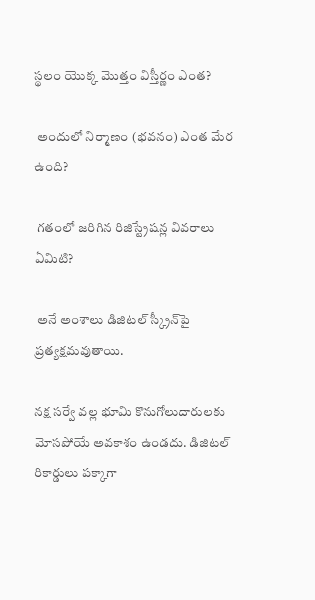స్థలం యొక్క మొత్తం విస్తీర్ణం ఎంత?

 అందులో నిర్మాణం (భవనం) ఎంత మేర ఉంది?

 గతంలో జరిగిన రిజిస్ట్రేషన్ల వివరాలు ఏమిటి?

 అనే అంశాలు డిజిటల్ స్క్రీన్‌పై ప్రత్యక్షమవుతాయి.

నక్ష సర్వే వల్ల భూమి కొనుగోలుదారులకు మోసపోయే అవకాశం ఉండదు. డిజిటల్ రికార్డులు పక్కాగా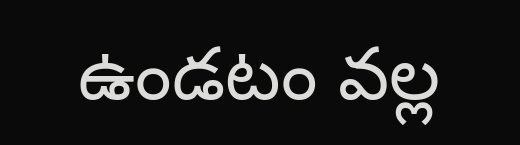ఉండటం వల్ల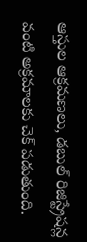ఆస్తుల ఆక్రమణలు, డబుల్ రిజిస్ట్రేషన్ల వంటి అక్రమాలకు చెక్ పడుతుంది.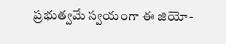ప్రభుత్వమే స్వయంగా ఈ జియో-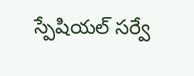స్పేషియల్ సర్వే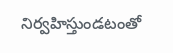నిర్వహిస్తుండటంతో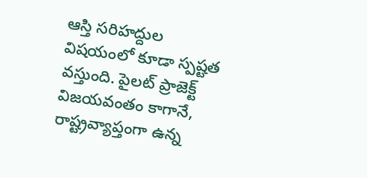ఆస్తి సరిహద్దుల విషయంలో కూడా స్పష్టత వస్తుంది. పైలట్ ప్రాజెక్ట్ విజయవంతం కాగానే, రాష్ట్రవ్యాప్తంగా ఉన్న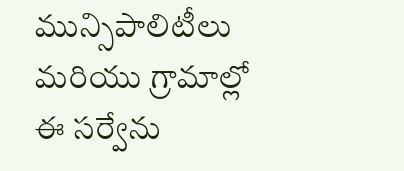మున్సిపాలిటీలు మరియు గ్రామాల్లో ఈ సర్వేను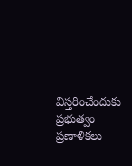విస్తరించేందుకు ప్రభుత్వం ప్రణాళికలు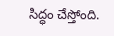సిద్ధం చేస్తోంది.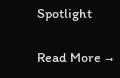Spotlight

Read More →